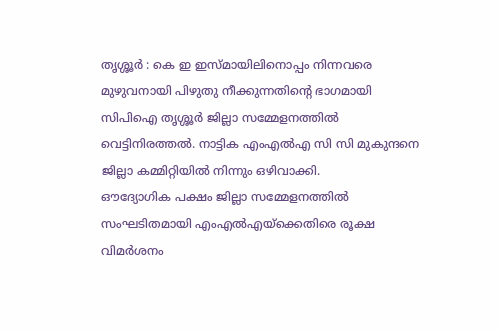തൃശ്ശൂർ : കെ ഇ ഇസ്മായിലിനൊപ്പം നിന്നവരെ മുഴുവനായി പിഴുതു നീക്കുന്നതിന്റെ ഭാഗമായി സിപിഐ തൃശ്ശൂർ ജില്ലാ സമ്മേളനത്തിൽ വെട്ടിനിരത്തൽ. നാട്ടിക എംഎൽഎ സി സി മുകുന്ദനെ ജില്ലാ കമ്മിറ്റിയിൽ നിന്നും ഒഴിവാക്കി.
ഔദ്യോഗിക പക്ഷം ജില്ലാ സമ്മേളനത്തിൽ സംഘടിതമായി എംഎൽഎയ്ക്കെതിരെ രൂക്ഷ വിമർശനം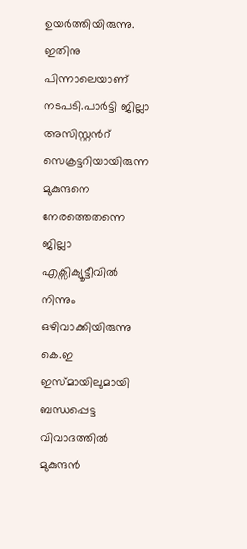ഉയർത്തിയിരുന്നു. ഇതിനു പിന്നാലെയാണ് നടപടി.പാർട്ടി ജില്ലാ അസിസ്റ്റൻറ് സെക്രട്ടറിയായിരുന്ന മുകുന്ദനെ നേരത്തെതന്നെ ജില്ലാ എക്സിക്യൂട്ടീവിൽ നിന്നും ഒഴിവാക്കിയിരുന്നു
കെ.ഇ ഇസ്മായിലുമായി ബന്ധപ്പെട്ട വിവാദത്തിൽ മുകുന്ദൻ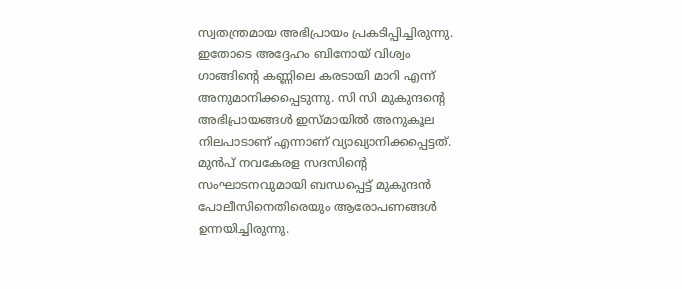സ്വതന്ത്രമായ അഭിപ്രായം പ്രകടിപ്പിച്ചിരുന്നു. ഇതോടെ അദ്ദേഹം ബിനോയ് വിശ്വം ഗാങ്ങിന്റെ കണ്ണിലെ കരടായി മാറി എന്ന് അനുമാനിക്കപ്പെടുന്നു. സി സി മുകുന്ദന്റെ അഭിപ്രായങ്ങൾ ഇസ്മായിൽ അനുകൂല നിലപാടാണ് എന്നാണ് വ്യാഖ്യാനിക്കപ്പെട്ടത്.
മുൻപ് നവകേരള സദസിന്റെ സംഘാടനവുമായി ബന്ധപ്പെട്ട് മുകുന്ദൻ പോലീസിനെതിരെയും ആരോപണങ്ങൾ ഉന്നയിച്ചിരുന്നു.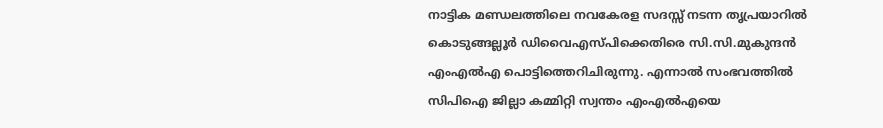നാട്ടിക മണ്ഡലത്തിലെ നവകേരള സദസ്സ് നടന്ന തൃപ്രയാറിൽ കൊടുങ്ങല്ലൂർ ഡിവൈഎസ്പിക്കെതിരെ സി.സി.മുകുന്ദൻ എംഎൽഎ പൊട്ടിത്തെറിചിരുന്നു. എന്നാൽ സംഭവത്തിൽ സിപിഐ ജില്ലാ കമ്മിറ്റി സ്വന്തം എംഎൽഎയെ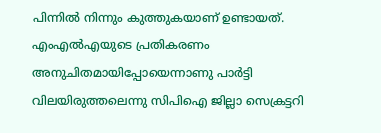പിന്നിൽ നിന്നും കുത്തുകയാണ് ഉണ്ടായത്. എംഎൽഎയുടെ പ്രതികരണം അനുചിതമായിപ്പോയെന്നാണു പാർട്ടി വിലയിരുത്തലെന്നു സിപിഐ ജില്ലാ സെക്രട്ടറി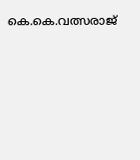കെ.കെ.വത്സരാജ്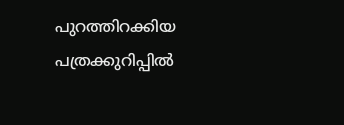പുറത്തിറക്കിയ പത്രക്കുറിപ്പിൽ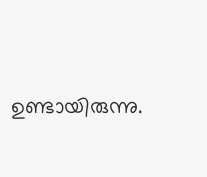ഉണ്ടായിരുന്നു.